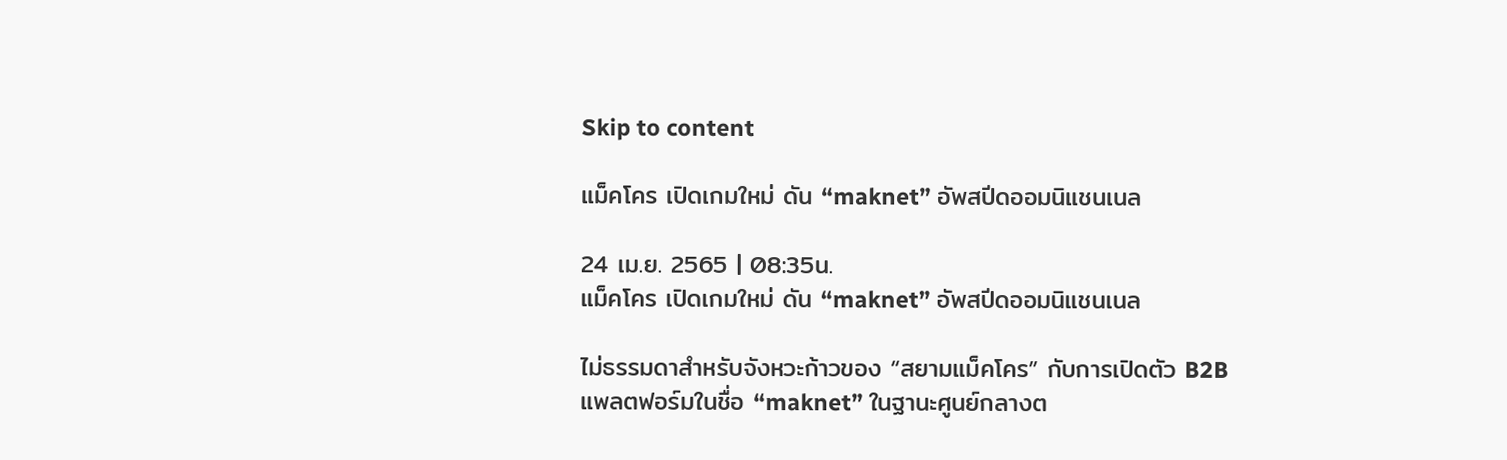Skip to content

แม็คโคร เปิดเกมใหม่ ดัน “maknet” อัพสปีดออมนิแชนเนล

24 เม.ย. 2565 | 08:35น.
แม็คโคร เปิดเกมใหม่ ดัน “maknet” อัพสปีดออมนิแชนเนล

ไม่ธรรมดาสำหรับจังหวะก้าวของ “สยามแม็คโคร” กับการเปิดตัว B2B แพลตฟอร์มในชื่อ “maknet” ในฐานะศูนย์กลางต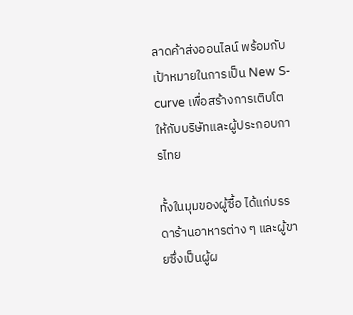ลาดค้าส่งออนไลน์ พร้อมกับเป้าหมายในการเป็น New S-curve เพื่อสร้างการเติบโตให้กับบริษัทและผู้ประกอบการไทย

ทั้งในมุมของผู้ซื้อ ได้แก่บรรดาร้านอาหารต่าง ๆ และผู้ขายซึ่งเป็นผู้ผ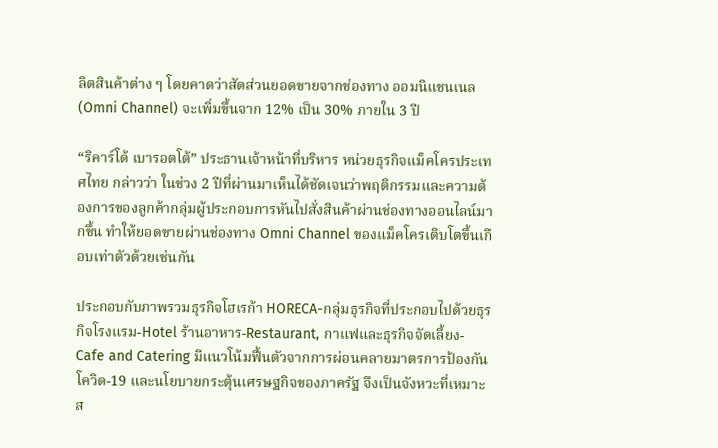ลิตสินค้าต่าง ๆ โดยคาดว่าสัดส่วนยอดขายจากช่องทาง ออมนิแชนเนล (Omni Channel) จะเพิ่มขึ้นจาก 12% เป็น 30% ภายใน 3 ปี

“ริคาร์โด้ เบารอตโต้” ประธานเจ้าหน้าที่บริหาร หน่วยธุรกิจแม็คโครประเทศไทย กล่าวว่า ในช่วง 2 ปีที่ผ่านมาเห็นได้ชัดเจนว่าพฤติกรรมและความต้องการของลูกค้ากลุ่มผู้ประกอบการหันไปสั่งสินค้าผ่านช่องทางออนไลน์มากขึ้น ทำให้ยอดขายผ่านช่องทาง Omni Channel ของแม็คโครเติบโตขึ้นเกือบเท่าตัวด้วยเช่นกัน

ประกอบกับภาพรวมธุรกิจโฮเรก้า HORECA-กลุ่มธุรกิจที่ประกอบไปด้วยธุรกิจโรงแรม-Hotel ร้านอาหาร-Restaurant, กาแฟและธุรกิจจัดเลี้ยง-Cafe and Catering มีแนวโน้มฟื้นตัวจากการผ่อนคลายมาตรการป้องกันโควิด-19 และนโยบายกระตุ้นเศรษฐกิจของภาครัฐ จึงเป็นจังหวะที่เหมาะส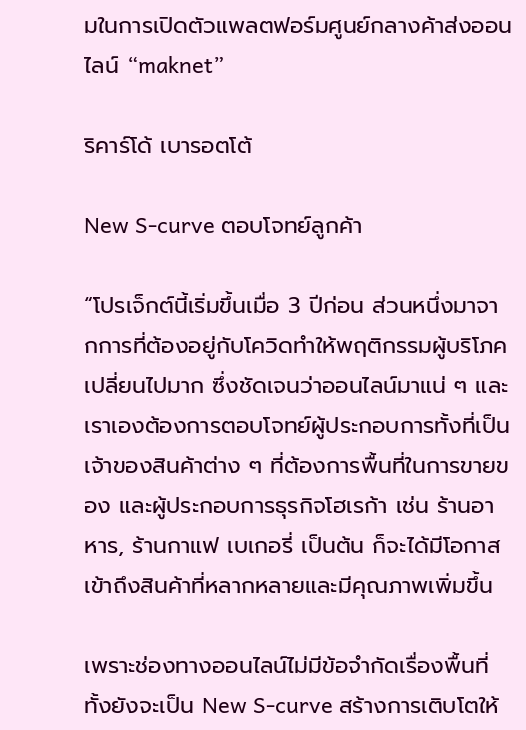มในการเปิดตัวแพลตฟอร์มศูนย์กลางค้าส่งออนไลน์ “maknet”

ริคาร์โด้ เบารอตโต้

New S-curve ตอบโจทย์ลูกค้า

“โปรเจ็กต์นี้เริ่มขึ้นเมื่อ 3 ปีก่อน ส่วนหนึ่งมาจากการที่ต้องอยู่กับโควิดทำให้พฤติกรรมผู้บริโภคเปลี่ยนไปมาก ซึ่งชัดเจนว่าออนไลน์มาแน่ ๆ และเราเองต้องการตอบโจทย์ผู้ประกอบการทั้งที่เป็นเจ้าของสินค้าต่าง ๆ ที่ต้องการพื้นที่ในการขายของ และผู้ประกอบการธุรกิจโฮเรก้า เช่น ร้านอาหาร, ร้านกาแฟ เบเกอรี่ เป็นต้น ก็จะได้มีโอกาสเข้าถึงสินค้าที่หลากหลายและมีคุณภาพเพิ่มขึ้น

เพราะช่องทางออนไลน์ไม่มีข้อจำกัดเรื่องพื้นที่ ทั้งยังจะเป็น New S-curve สร้างการเติบโตให้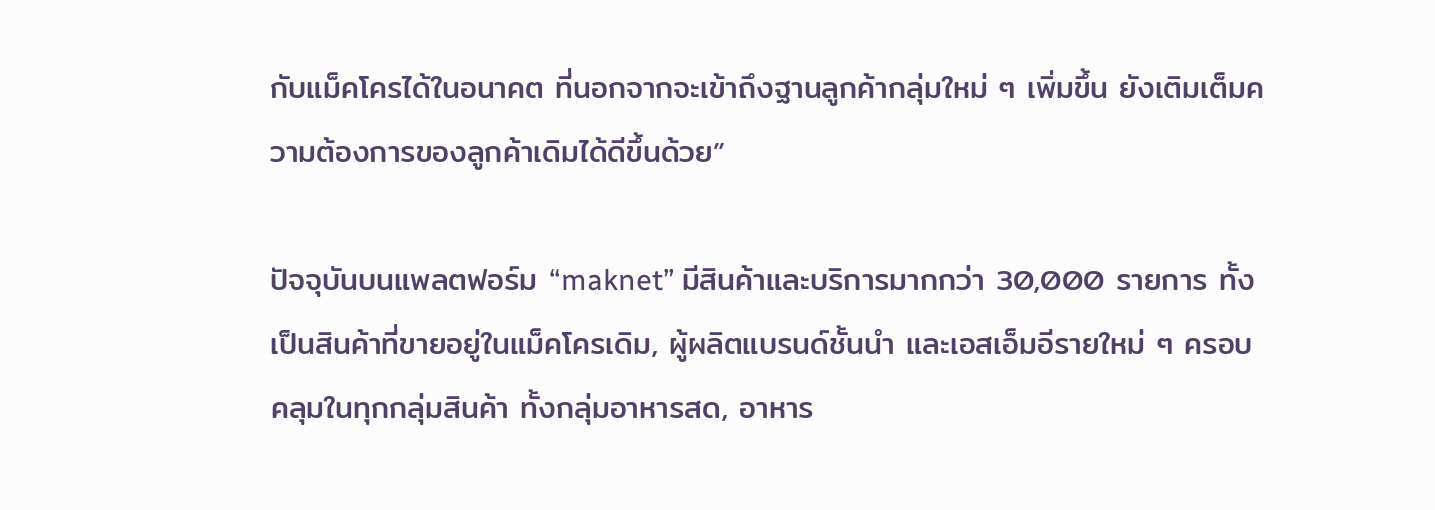กับแม็คโครได้ในอนาคต ที่นอกจากจะเข้าถึงฐานลูกค้ากลุ่มใหม่ ๆ เพิ่มขึ้น ยังเติมเต็มความต้องการของลูกค้าเดิมได้ดีขึ้นด้วย”

ปัจจุบันบนแพลตฟอร์ม “maknet” มีสินค้าและบริการมากกว่า 30,000 รายการ ทั้งเป็นสินค้าที่ขายอยู่ในแม็คโครเดิม, ผู้ผลิตแบรนด์ชั้นนำ และเอสเอ็มอีรายใหม่ ๆ ครอบคลุมในทุกกลุ่มสินค้า ทั้งกลุ่มอาหารสด, อาหาร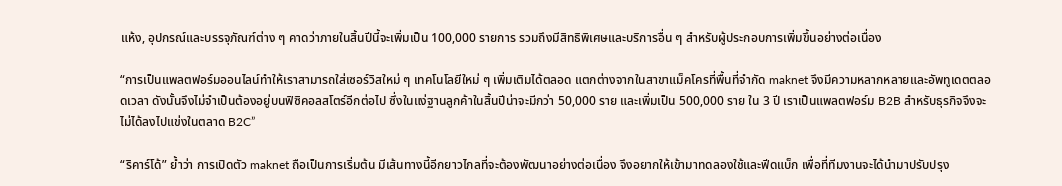แห้ง, อุปกรณ์และบรรจุภัณฑ์ต่าง ๆ คาดว่าภายในสิ้นปีนี้จะเพิ่มเป็น 100,000 รายการ รวมถึงมีสิทธิพิเศษและบริการอื่น ๆ สำหรับผู้ประกอบการเพิ่มขึ้นอย่างต่อเนื่อง

“การเป็นแพลตฟอร์มออนไลน์ทำให้เราสามารถใส่เซอร์วิสใหม่ ๆ เทคโนโลยีใหม่ ๆ เพิ่มเติมได้ตลอด แตกต่างจากในสาขาแม็คโครที่พื้นที่จำกัด maknet จึงมีความหลากหลายและอัพทูเดตตลอดเวลา ดังนั้นจึงไม่จำเป็นต้องอยู่บนฟิซิคอลสโตร์อีกต่อไป ซึ่งในแง่ฐานลูกค้าในสิ้นปีน่าจะมีกว่า 50,000 ราย และเพิ่มเป็น 500,000 ราย ใน 3 ปี เราเป็นแพลตฟอร์ม B2B สำหรับธุรกิจจึงจะไม่ได้ลงไปแข่งในตลาด B2C”

“ริคาร์โด้” ย้ำว่า การเปิดตัว maknet ถือเป็นการเริ่มต้น มีเส้นทางนี้อีกยาวไกลที่จะต้องพัฒนาอย่างต่อเนื่อง จึงอยากให้เข้ามาทดลองใช้และฟีดแบ็ก เพื่อที่ทีมงานจะได้นำมาปรับปรุง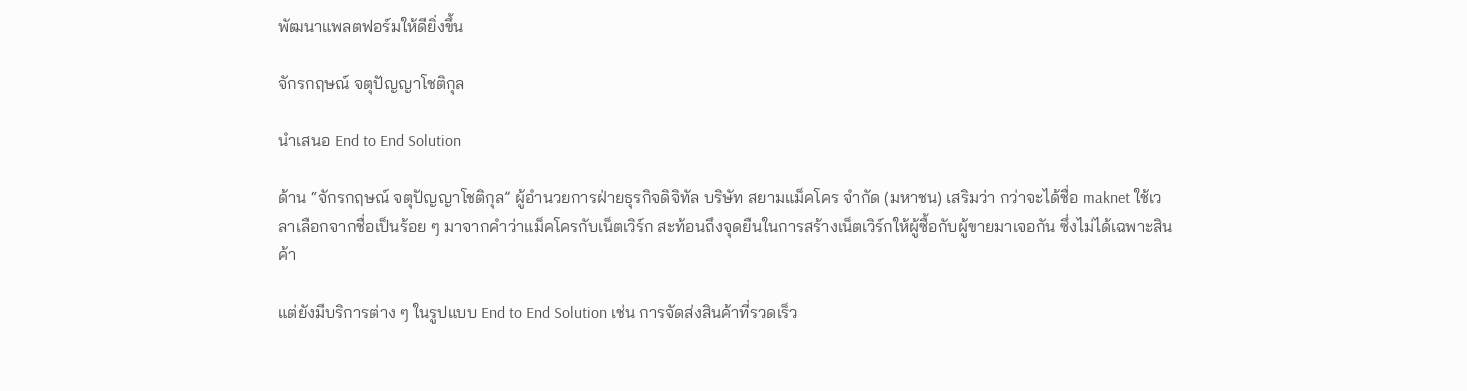พัฒนาแพลตฟอร์มให้ดียิ่งขึ้น

จักรกฤษณ์ จตุปัญญาโชติกุล

นำเสนอ End to End Solution

ด้าน “จักรกฤษณ์ จตุปัญญาโชติกุล” ผู้อำนวยการฝ่ายธุรกิจดิจิทัล บริษัท สยามแม็คโคร จำกัด (มหาชน) เสริมว่า กว่าจะได้ชื่อ maknet ใช้เวลาเลือกจากชื่อเป็นร้อย ๆ มาจากคำว่าแม็คโครกับเน็ตเวิร์ก สะท้อนถึงจุดยืนในการสร้างเน็ตเวิร์กให้ผู้ซื้อกับผู้ขายมาเจอกัน ซึ่งไม่ได้เฉพาะสินค้า

แต่ยังมีบริการต่าง ๆ ในรูปแบบ End to End Solution เช่น การจัดส่งสินค้าที่รวดเร็ว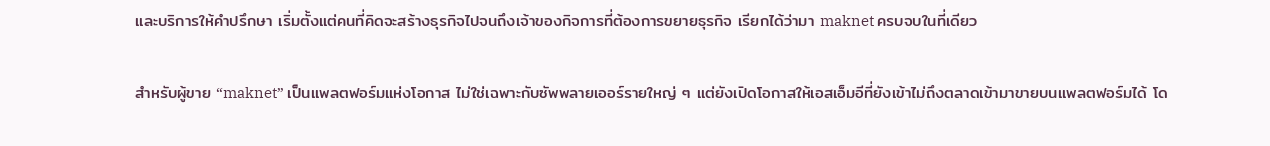และบริการให้คำปรึกษา เริ่มตั้งแต่คนที่คิดจะสร้างธุรกิจไปจนถึงเจ้าของกิจการที่ต้องการขยายธุรกิจ เรียกได้ว่ามา maknet ครบจบในที่เดียว

สำหรับผู้ขาย “maknet” เป็นแพลตฟอร์มแห่งโอกาส ไม่ใช่เฉพาะกับซัพพลายเออร์รายใหญ่ ๆ แต่ยังเปิดโอกาสให้เอสเอ็มอีที่ยังเข้าไม่ถึงตลาดเข้ามาขายบนแพลตฟอร์มได้ โด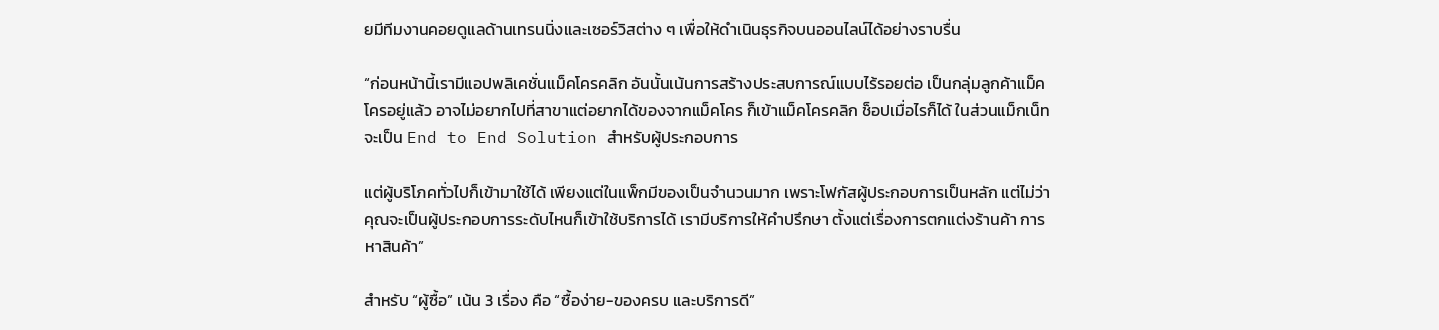ยมีทีมงานคอยดูแลด้านเทรนนิ่งและเซอร์วิสต่าง ๆ เพื่อให้ดำเนินธุรกิจบนออนไลน์ได้อย่างราบรื่น

“ก่อนหน้านี้เรามีแอปพลิเคชั่นแม็คโครคลิก อันนั้นเน้นการสร้างประสบการณ์แบบไร้รอยต่อ เป็นกลุ่มลูกค้าแม็คโครอยู่แล้ว อาจไม่อยากไปที่สาขาแต่อยากได้ของจากแม็คโคร ก็เข้าแม็คโครคลิก ช็อปเมื่อไรก็ได้ ในส่วนแม็กเน็ท จะเป็น End to End Solution สำหรับผู้ประกอบการ

แต่ผู้บริโภคทั่วไปก็เข้ามาใช้ได้ เพียงแต่ในแพ็กมีของเป็นจำนวนมาก เพราะโฟกัสผู้ประกอบการเป็นหลัก แต่ไม่ว่าคุณจะเป็นผู้ประกอบการระดับไหนก็เข้าใช้บริการได้ เรามีบริการให้คำปรึกษา ตั้งแต่เรื่องการตกแต่งร้านค้า การหาสินค้า”

สำหรับ “ผู้ซื้อ” เน้น 3 เรื่อง คือ “ซื้อง่าย-ของครบ และบริการดี”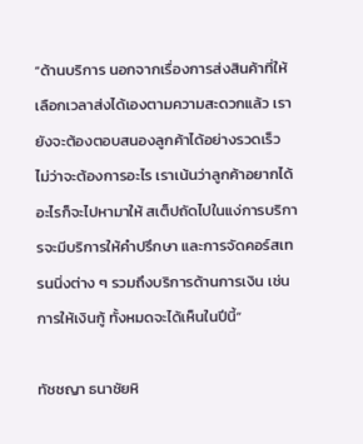“ด้านบริการ นอกจากเรื่องการส่งสินค้าที่ให้เลือกเวลาส่งได้เองตามความสะดวกแล้ว เรายังจะต้องตอบสนองลูกค้าได้อย่างรวดเร็ว ไม่ว่าจะต้องการอะไร เราเน้นว่าลูกค้าอยากได้อะไรก็จะไปหามาให้ สเต็ปถัดไปในแง่การบริการจะมีบริการให้คำปรึกษา และการจัดคอร์สเทรนนิ่งต่าง ๆ รวมถึงบริการด้านการเงิน เช่น การให้เงินกู้ ทั้งหมดจะได้เห็นในปีนี้”

ทัชชญา ธนาชัยหิ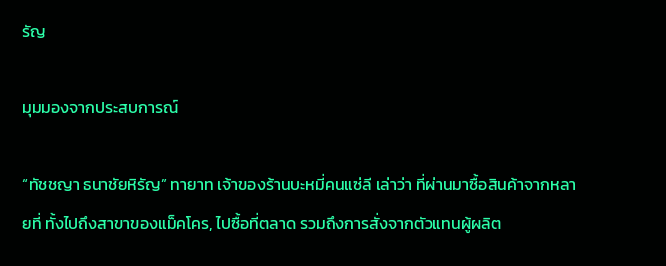รัญ

มุมมองจากประสบการณ์

“ทัชชญา ธนาชัยหิรัญ” ทายาท เจ้าของร้านบะหมี่คนแซ่ลี เล่าว่า ที่ผ่านมาซื้อสินค้าจากหลายที่ ทั้งไปถึงสาขาของแม็คโคร, ไปซื้อที่ตลาด รวมถึงการสั่งจากตัวแทนผู้ผลิต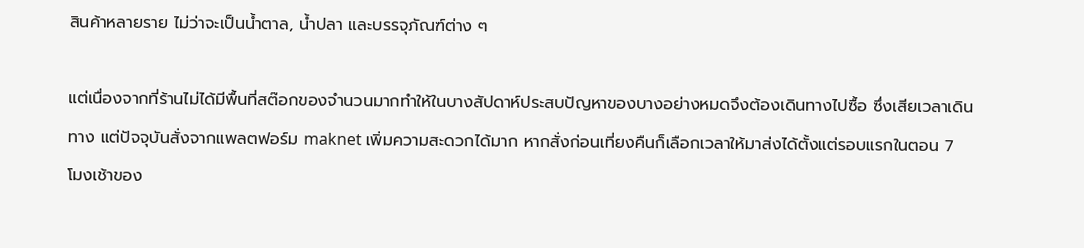สินค้าหลายราย ไม่ว่าจะเป็นน้ำตาล, น้ำปลา และบรรจุภัณฑ์ต่าง ๆ

แต่เนื่องจากที่ร้านไม่ได้มีพื้นที่สต๊อกของจำนวนมากทำให้ในบางสัปดาห์ประสบปัญหาของบางอย่างหมดจึงต้องเดินทางไปซื้อ ซึ่งเสียเวลาเดินทาง แต่ปัจจุบันสั่งจากแพลตฟอร์ม maknet เพิ่มความสะดวกได้มาก หากสั่งก่อนเที่ยงคืนก็เลือกเวลาให้มาส่งได้ตั้งแต่รอบแรกในตอน 7 โมงเช้าของ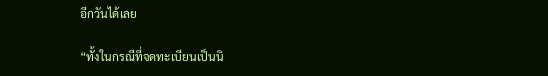อีกวันได้เลย

“ทั้งในกรณีที่จดทะเบียนเป็นนิ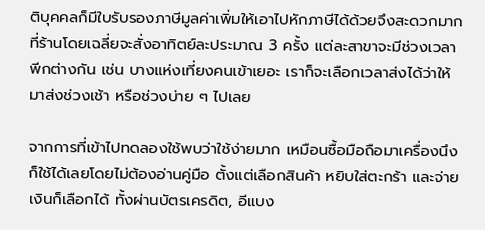ติบุคคลก็มีใบรับรองภาษีมูลค่าเพิ่มให้เอาไปหักภาษีได้ด้วยจึงสะดวกมาก ที่ร้านโดยเฉลี่ยจะสั่งอาทิตย์ละประมาณ 3 ครั้ง แต่ละสาขาจะมีช่วงเวลาพีกต่างกัน เช่น บางแห่งเที่ยงคนเข้าเยอะ เราก็จะเลือกเวลาส่งได้ว่าให้มาส่งช่วงเช้า หรือช่วงบ่าย ๆ ไปเลย

จากการที่เข้าไปทดลองใช้พบว่าใช้ง่ายมาก เหมือนซื้อมือถือมาเครื่องนึงก็ใช้ได้เลยโดยไม่ต้องอ่านคู่มือ ตั้งแต่เลือกสินค้า หยิบใส่ตะกร้า และจ่ายเงินก็เลือกได้ ทั้งผ่านบัตรเครดิต, อีแบง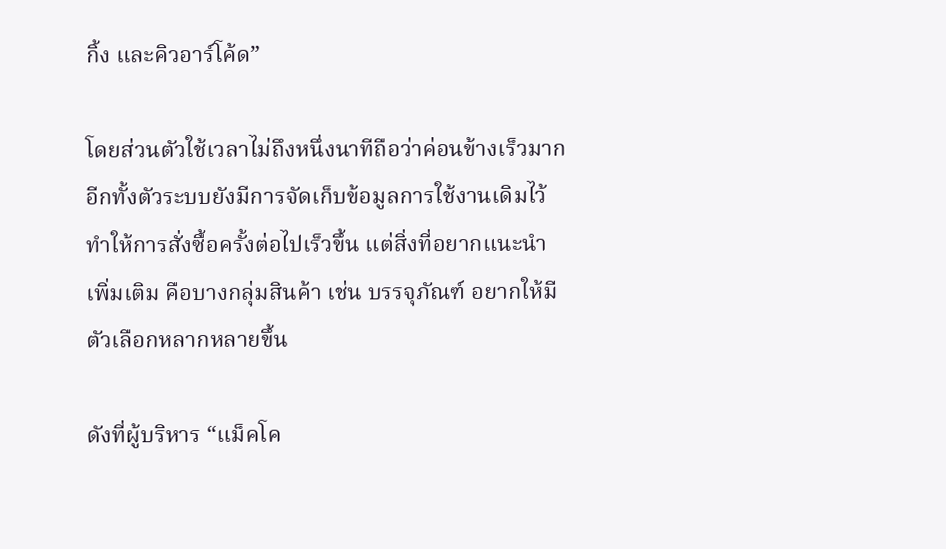กิ้ง และคิวอาร์โค้ด”

โดยส่วนตัวใช้เวลาไม่ถึงหนึ่งนาทีถือว่าค่อนข้างเร็วมาก อีกทั้งตัวระบบยังมีการจัดเก็บข้อมูลการใช้งานเดิมไว้ทำให้การสั่งซื้อครั้งต่อไปเร็วขึ้น แต่สิ่งที่อยากแนะนำเพิ่มเติม คือบางกลุ่มสินค้า เช่น บรรจุภัณฑ์ อยากให้มีตัวเลือกหลากหลายขึ้น

ดังที่ผู้บริหาร “แม็คโค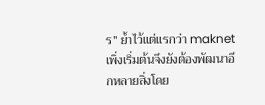ร” ย้ำไว้แต่แรกว่า maknet เพิ่งเริ่มต้นจึงยังต้องพัฒนาอีกหลายสิ่งโดย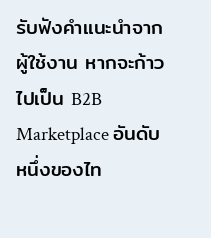รับฟังคำแนะนำจากผู้ใช้งาน หากจะก้าวไปเป็น B2B Marketplace อันดับหนึ่งของไท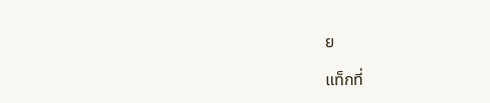ย

แท็กที่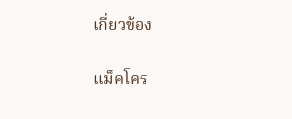เกี่ยวข้อง

แม็คโคร